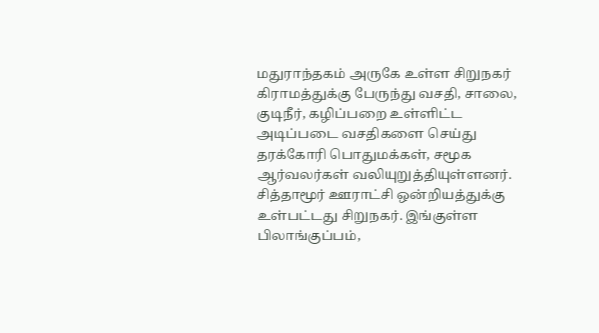மதுராந்தகம் அருகே உள்ள சிறுநகர் கிராமத்துக்கு பேருந்து வசதி, சாலை, குடிநீர், கழிப்பறை உள்ளிட்ட அடிப்படை வசதிகளை செய்து தரக்கோரி பொதுமக்கள், சமூக ஆர்வலர்கள் வலியுறுத்தியுள்ளனர்.
சித்தாமூர் ஊராட்சி ஒன்றியத்துக்கு உள்பட்டது சிறுநகர். இங்குள்ள பிலாங்குப்பம்,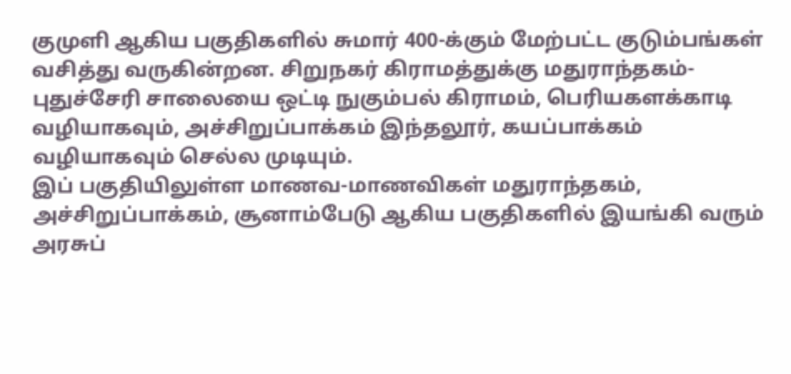குமுளி ஆகிய பகுதிகளில் சுமார் 400-க்கும் மேற்பட்ட குடும்பங்கள் வசித்து வருகின்றன. சிறுநகர் கிராமத்துக்கு மதுராந்தகம்-புதுச்சேரி சாலையை ஒட்டி நுகும்பல் கிராமம், பெரியகளக்காடி வழியாகவும், அச்சிறுப்பாக்கம் இந்தலூர், கயப்பாக்கம் வழியாகவும் செல்ல முடியும்.
இப் பகுதியிலுள்ள மாணவ-மாணவிகள் மதுராந்தகம், அச்சிறுப்பாக்கம், சூனாம்பேடு ஆகிய பகுதிகளில் இயங்கி வரும் அரசுப்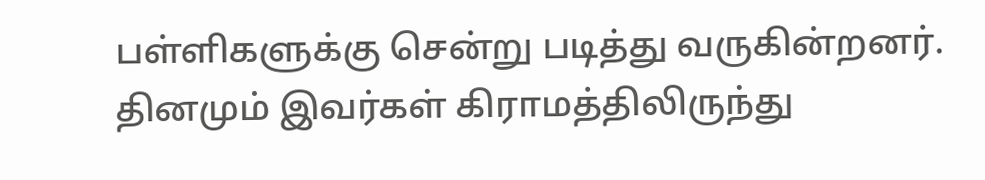பள்ளிகளுக்கு சென்று படித்து வருகின்றனர்.
தினமும் இவர்கள் கிராமத்திலிருந்து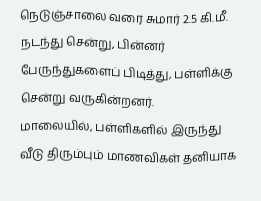நெடுஞ்சாலை வரை சுமார் 2.5 கி.மீ. நடந்து சென்று, பின்னர் பேருந்துகளைப் பிடித்து, பள்ளிக்கு சென்று வருகின்றனர்.
மாலையில், பள்ளிகளில் இருந்து வீடு திரும்பும் மாணவிகள் தனியாக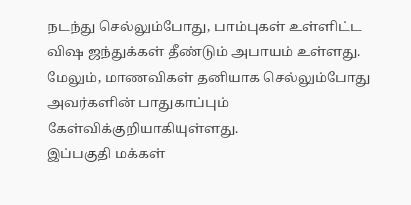நடந்து செல்லும்போது, பாம்புகள் உள்ளிட்ட விஷ ஜந்துக்கள் தீண்டும் அபாயம் உள்ளது. மேலும், மாணவிகள் தனியாக செல்லும்போது அவர்களின் பாதுகாப்பும் கேள்விக்குறியாகியுள்ளது.
இப்பகுதி மக்கள்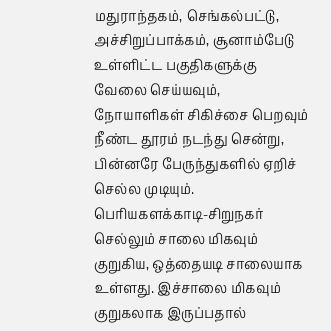மதுராந்தகம், செங்கல்பட்டு, அச்சிறுப்பாக்கம், சூனாம்பேடு உள்ளிட்ட பகுதிகளுக்கு வேலை செய்யவும், நோயாளிகள் சிகிச்சை பெறவும் நீண்ட தூரம் நடந்து சென்று, பின்னரே பேருந்துகளில் ஏறிச் செல்ல முடியும். பெரியகளக்காடி-சிறுநகர் செல்லும் சாலை மிகவும் குறுகிய, ஒத்தையடி சாலையாக உள்ளது. இச்சாலை மிகவும் குறுகலாக இருப்பதால்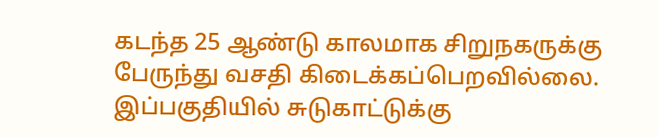கடந்த 25 ஆண்டு காலமாக சிறுநகருக்கு பேருந்து வசதி கிடைக்கப்பெறவில்லை.
இப்பகுதியில் சுடுகாட்டுக்கு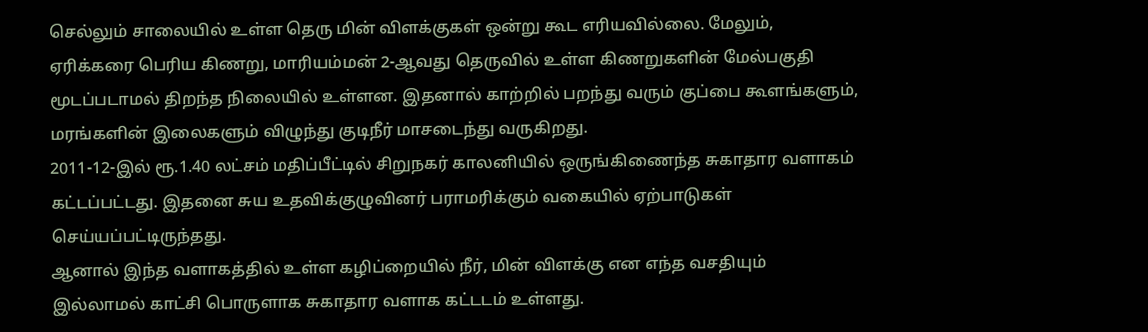செல்லும் சாலையில் உள்ள தெரு மின் விளக்குகள் ஒன்று கூட எரியவில்லை. மேலும், ஏரிக்கரை பெரிய கிணறு, மாரியம்மன் 2-ஆவது தெருவில் உள்ள கிணறுகளின் மேல்பகுதி மூடப்படாமல் திறந்த நிலையில் உள்ளன. இதனால் காற்றில் பறந்து வரும் குப்பை கூளங்களும், மரங்களின் இலைகளும் விழுந்து குடிநீர் மாசடைந்து வருகிறது.
2011-12-இல் ரூ.1.40 லட்சம் மதிப்பீட்டில் சிறுநகர் காலனியில் ஒருங்கிணைந்த சுகாதார வளாகம் கட்டப்பட்டது. இதனை சுய உதவிக்குழுவினர் பராமரிக்கும் வகையில் ஏற்பாடுகள் செய்யப்பட்டிருந்தது.
ஆனால் இந்த வளாகத்தில் உள்ள கழிப்றையில் நீர், மின் விளக்கு என எந்த வசதியும் இல்லாமல் காட்சி பொருளாக சுகாதார வளாக கட்டடம் உள்ளது.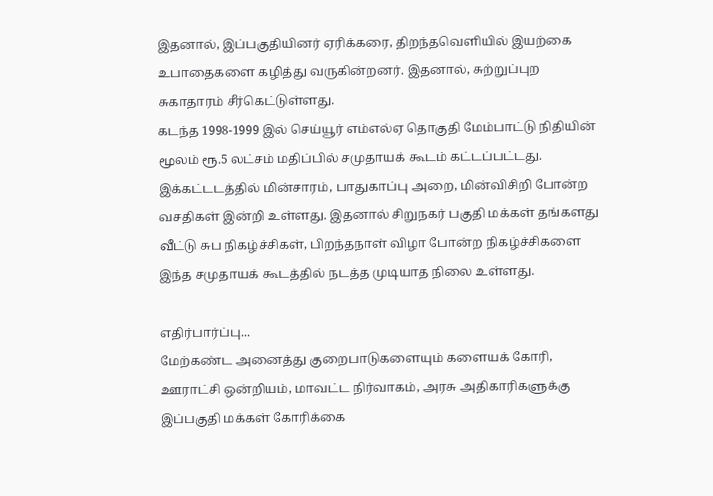இதனால், இப்பகுதியினர் ஏரிக்கரை, திறந்தவெளியில் இயற்கை உபாதைகளை கழித்து வருகின்றனர். இதனால், சுற்றுப்புற சுகாதாரம் சீர்கெட்டுள்ளது.
கடந்த 1998-1999 இல் செய்யூர் எம்எல்ஏ தொகுதி மேம்பாட்டு நிதியின் மூலம் ரூ.5 லட்சம் மதிப்பில் சமுதாயக் கூடம் கட்டப்பட்டது. இக்கட்டடத்தில் மின்சாரம், பாதுகாப்பு அறை, மின்விசிறி போன்ற வசதிகள் இன்றி உள்ளது. இதனால் சிறுநகர் பகுதி மக்கள் தங்களது வீட்டு சுப நிகழ்ச்சிகள், பிறந்தநாள் விழா போன்ற நிகழ்ச்சிகளை இந்த சமுதாயக் கூடத்தில் நடத்த முடியாத நிலை உள்ளது.

எதிர்பார்ப்பு...
மேற்கண்ட அனைத்து குறைபாடுகளையும் களையக் கோரி, ஊராட்சி ஒன்றியம், மாவட்ட நிர்வாகம், அரசு அதிகாரிகளுக்கு இப்பகுதி மக்கள் கோரிக்கை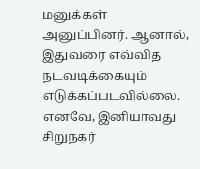மனுக்கள் அனுப்பினர். ஆனால், இதுவரை எவ்வித நடவடிக்கையும் எடுக்கப்படவில்லை.
எனவே, இனியாவது சிறுநகர்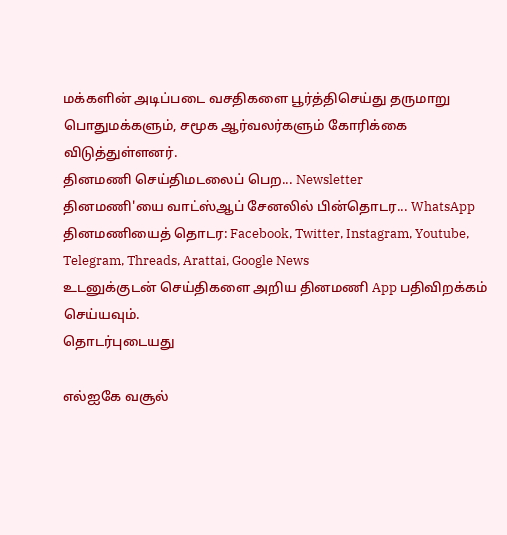மக்களின் அடிப்படை வசதிகளை பூர்த்திசெய்து தருமாறு பொதுமக்களும், சமூக ஆர்வலர்களும் கோரிக்கை விடுத்துள்ளனர்.
தினமணி செய்திமடலைப் பெற... Newsletter
தினமணி'யை வாட்ஸ்ஆப் சேனலில் பின்தொடர... WhatsApp
தினமணியைத் தொடர: Facebook, Twitter, Instagram, Youtube, Telegram, Threads, Arattai, Google News
உடனுக்குடன் செய்திகளை அறிய தினமணி App பதிவிறக்கம் செய்யவும்.
தொடர்புடையது

எல்ஐகே வசூல்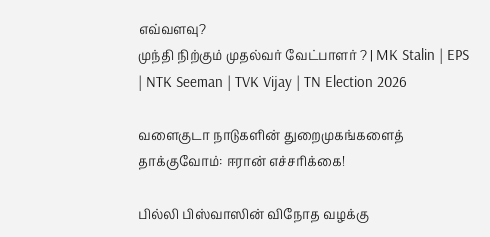எவ்வளவு?
முந்தி நிற்கும் முதல்வர் வேட்பாளர் ? | MK Stalin | EPS | NTK Seeman | TVK Vijay | TN Election 2026

வளைகுடா நாடுகளின் துறைமுகங்களைத் தாக்குவோம்: ஈரான் எச்சரிக்கை!

பில்லி பிஸ்வாஸின் விநோத வழக்கு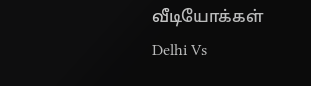வீடியோக்கள்
Delhi Vs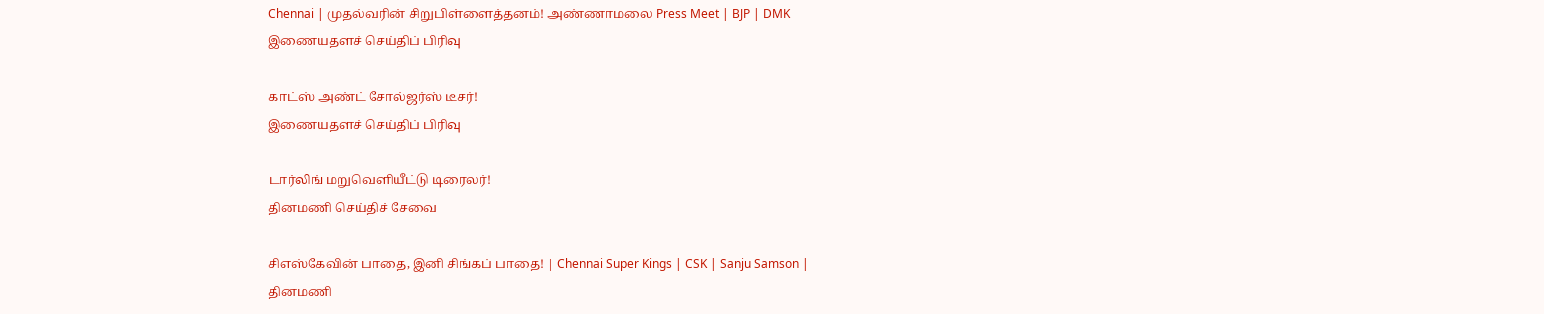Chennai | முதல்வரின் சிறுபிள்ளைத்தனம்! அண்ணாமலை Press Meet | BJP | DMK
இணையதளச் செய்திப் பிரிவு

காட்ஸ் அண்ட் சோல்ஜர்ஸ் டீசர்!
இணையதளச் செய்திப் பிரிவு

டார்லிங் மறுவெளியீட்டு டிரைலர்!
தினமணி செய்திச் சேவை

சிஎஸ்கேவின் பாதை, இனி சிங்கப் பாதை! | Chennai Super Kings | CSK | Sanju Samson |
தினமணி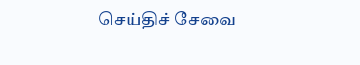செய்திச் சேவை